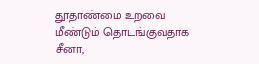தூதாண்மை உறவை மீண்டும் தொடங்குவதாக சீனா,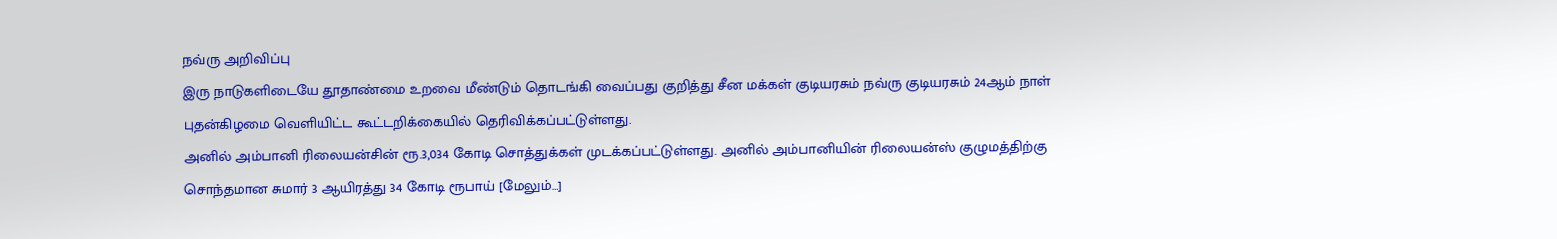நவ்ரு அறிவிப்பு
இரு நாடுகளிடையே தூதாண்மை உறவை மீண்டும் தொடங்கி வைப்பது குறித்து சீன மக்கள் குடியரசும் நவ்ரு குடியரசும் 24ஆம் நாள் புதன்கிழமை வெளியிட்ட கூட்டறிக்கையில் தெரிவிக்கப்பட்டுள்ளது.
அனில் அம்பானி ரிலையன்சின் ரூ.3,034 கோடி சொத்துக்கள் முடக்கப்பட்டுள்ளது. அனில் அம்பானியின் ரிலையன்ஸ் குழுமத்திற்கு சொந்தமான சுமார் 3 ஆயிரத்து 34 கோடி ரூபாய் [மேலும்…]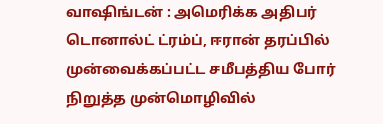வாஷிங்டன் : அமெரிக்க அதிபர் டொனால்ட் ட்ரம்ப், ஈரான் தரப்பில் முன்வைக்கப்பட்ட சமீபத்திய போர் நிறுத்த முன்மொழிவில்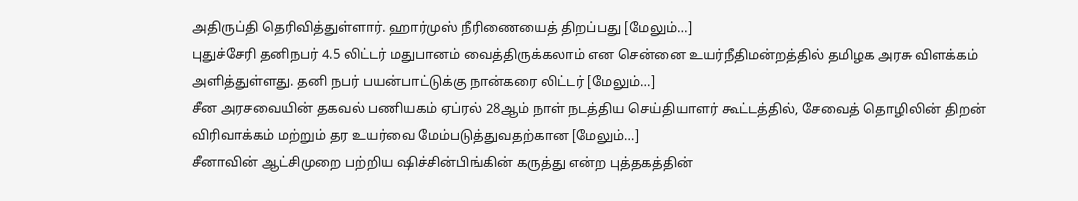அதிருப்தி தெரிவித்துள்ளார். ஹார்முஸ் நீரிணையைத் திறப்பது [மேலும்…]
புதுச்சேரி தனிநபர் 4.5 லிட்டர் மதுபானம் வைத்திருக்கலாம் என சென்னை உயர்நீதிமன்றத்தில் தமிழக அரசு விளக்கம் அளித்துள்ளது. தனி நபர் பயன்பாட்டுக்கு நான்கரை லிட்டர் [மேலும்…]
சீன அரசவையின் தகவல் பணியகம் ஏப்ரல் 28ஆம் நாள் நடத்திய செய்தியாளர் கூட்டத்தில், சேவைத் தொழிலின் திறன் விரிவாக்கம் மற்றும் தர உயர்வை மேம்படுத்துவதற்கான [மேலும்…]
சீனாவின் ஆட்சிமுறை பற்றிய ஷிச்சின்பிங்கின் கருத்து என்ற புத்தகத்தின்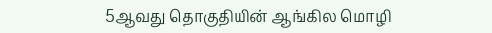5ஆவது தொகுதியின் ஆங்கில மொழி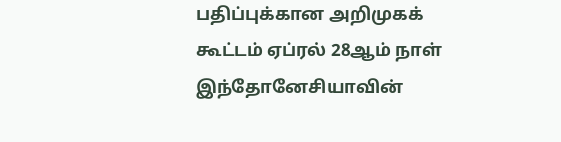பதிப்புக்கான அறிமுகக் கூட்டம் ஏப்ரல் 28ஆம் நாள் இந்தோனேசியாவின்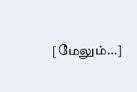[மேலும்…]